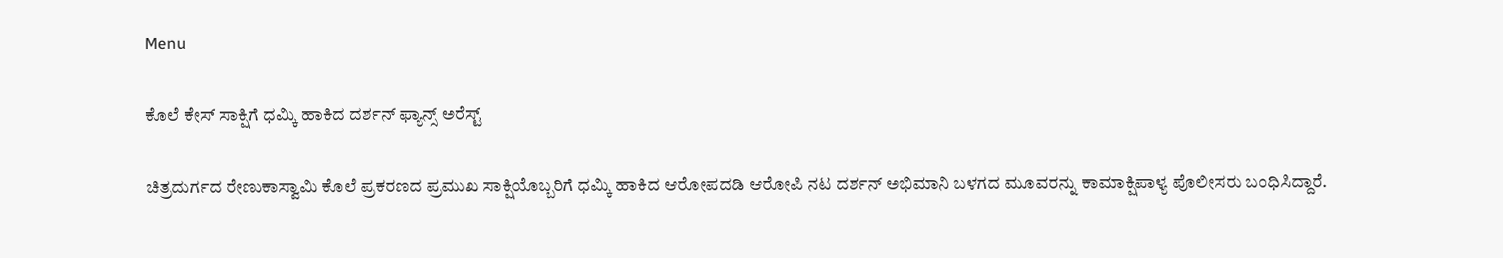Menu

ಕೊಲೆ ಕೇಸ್‌ ಸಾಕ್ಷಿಗೆ ಧಮ್ಕಿ ಹಾಕಿದ ದರ್ಶನ್‌ ಫ್ಯಾನ್ಸ್‌ ಅರೆಸ್ಟ್‌

ಚಿತ್ರದುರ್ಗದ ರೇಣುಕಾಸ್ವಾಮಿ ಕೊಲೆ ಪ್ರಕರಣದ ಪ್ರಮುಖ ಸಾಕ್ಷಿಯೊಬ್ಬರಿಗೆ ಧಮ್ಕಿ ಹಾಕಿದ ಆರೋಪದಡಿ ಆರೋಪಿ ನಟ ದರ್ಶನ್ ಅಭಿಮಾನಿ ಬಳಗದ ಮೂವರನ್ನು ಕಾಮಾಕ್ಷಿಪಾಳ್ಯ ಪೊಲೀಸರು ಬಂಧಿಸಿದ್ದಾರೆ.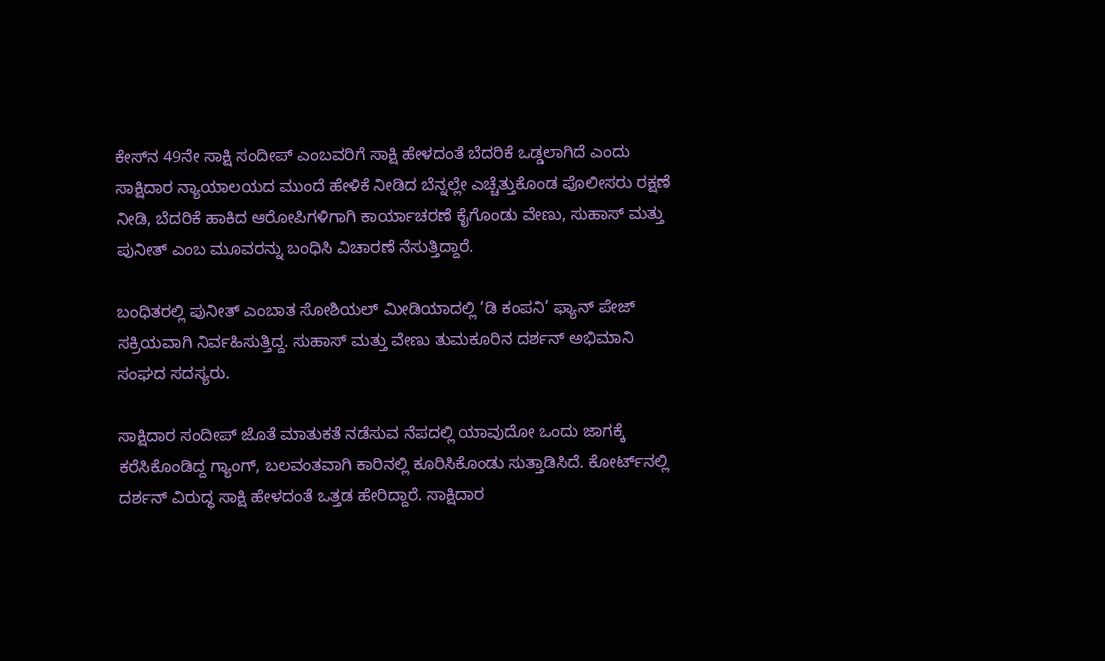ಕೇಸ್‌ನ 49ನೇ ಸಾಕ್ಷಿ ಸಂದೀಪ್ ಎಂಬವರಿಗೆ ಸಾಕ್ಷಿ ಹೇಳದಂತೆ ಬೆದರಿಕೆ ಒಡ್ಡಲಾಗಿದೆ ಎಂದು ಸಾಕ್ಷಿದಾರ ನ್ಯಾಯಾಲಯದ ಮುಂದೆ ಹೇಳಿಕೆ ನೀಡಿದ ಬೆನ್ನಲ್ಲೇ ಎಚ್ಚೆತ್ತುಕೊಂಡ ಪೊಲೀಸರು ರಕ್ಷಣೆ ನೀಡಿ, ಬೆದರಿಕೆ ಹಾಕಿದ ಆರೋಪಿಗಳಿಗಾಗಿ ಕಾರ್ಯಾಚರಣೆ ಕೈಗೊಂಡು ವೇಣು, ಸುಹಾಸ್ ಮತ್ತು ಪುನೀತ್ ಎಂಬ ಮೂವರನ್ನು ಬಂಧಿಸಿ ವಿಚಾರಣೆ ನೆಸುತ್ತಿದ್ದಾರೆ.

ಬಂಧಿತರಲ್ಲಿ ಪುನೀತ್ ಎಂಬಾತ ಸೋಶಿಯಲ್ ಮೀಡಿಯಾದಲ್ಲಿ ‘ಡಿ ಕಂಪನಿ’ ಫ್ಯಾನ್ ಪೇಜ್ ಸಕ್ರಿಯವಾಗಿ ನಿರ್ವಹಿಸುತ್ತಿದ್ದ. ಸುಹಾಸ್ ಮತ್ತು ವೇಣು ತುಮಕೂರಿನ ದರ್ಶನ್ ಅಭಿಮಾನಿ ಸಂಘದ ಸದಸ್ಯರು.

ಸಾಕ್ಷಿದಾರ ಸಂದೀಪ್‌ ಜೊತೆ ಮಾತುಕತೆ ನಡೆಸುವ ನೆಪದಲ್ಲಿ ಯಾವುದೋ ಒಂದು ಜಾಗಕ್ಕೆ ಕರೆಸಿಕೊಂಡಿದ್ದ ಗ್ಯಾಂಗ್, ಬಲವಂತವಾಗಿ ಕಾರಿನಲ್ಲಿ ಕೂರಿಸಿಕೊಂಡು ಸುತ್ತಾಡಿಸಿದೆ. ಕೋರ್ಟ್‌ನಲ್ಲಿ ದರ್ಶನ್ ವಿರುದ್ಧ ಸಾಕ್ಷಿ ಹೇಳದಂತೆ ಒತ್ತಡ ಹೇರಿದ್ದಾರೆ. ಸಾಕ್ಷಿದಾರ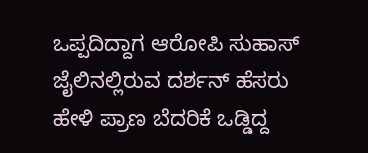ಒಪ್ಪದಿದ್ದಾಗ ಆರೋಪಿ ಸುಹಾಸ್ ಜೈಲಿನಲ್ಲಿರುವ ದರ್ಶನ್ ಹೆಸರು ಹೇಳಿ ಪ್ರಾಣ ಬೆದರಿಕೆ ಒಡ್ಡಿದ್ದ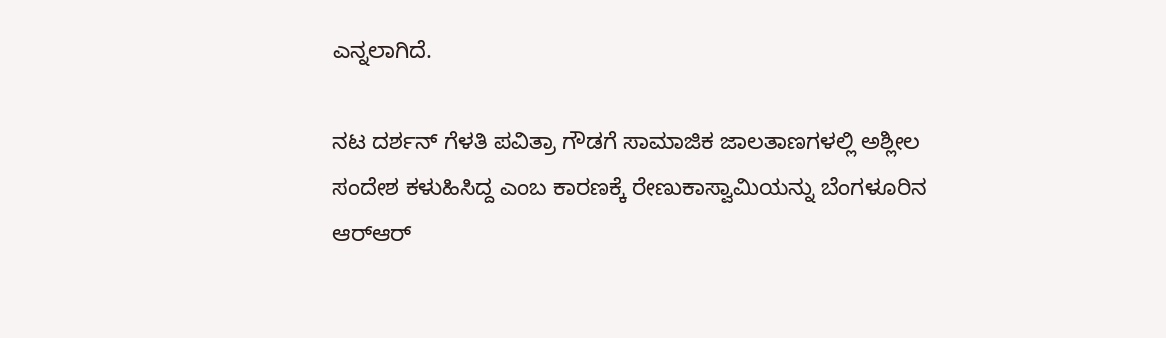ಎನ್ನಲಾಗಿದೆ.

ನಟ ದರ್ಶನ್ ಗೆಳತಿ ಪವಿತ್ರಾ ಗೌಡಗೆ ಸಾಮಾಜಿಕ ಜಾಲತಾಣಗಳಲ್ಲಿ ಅಶ್ಲೀಲ ಸಂದೇಶ ಕಳುಹಿಸಿದ್ದ ಎಂಬ ಕಾರಣಕ್ಕೆ ರೇಣುಕಾಸ್ವಾಮಿಯನ್ನು ಬೆಂಗಳೂರಿನ ಆರ್‌ಆರ್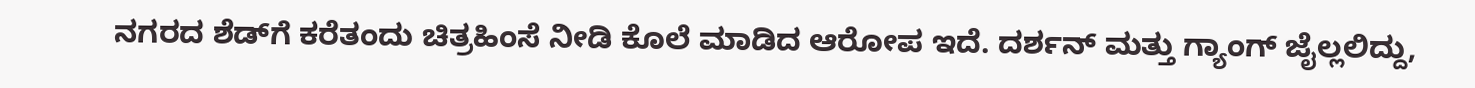ನಗರದ ಶೆಡ್‌ಗೆ ಕರೆತಂದು ಚಿತ್ರಹಿಂಸೆ ನೀಡಿ ಕೊಲೆ ಮಾಡಿದ ಆರೋಪ ಇದೆ. ದರ್ಶನ್ ಮತ್ತು ಗ್ಯಾಂಗ್ ಜೈಲ್ಲಲಿದ್ದು,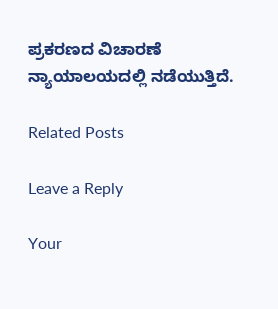ಪ್ರಕರಣದ ವಿಚಾರಣೆ ನ್ಯಾಯಾಲಯದಲ್ಲಿ ನಡೆಯುತ್ತಿದೆ.

Related Posts

Leave a Reply

Your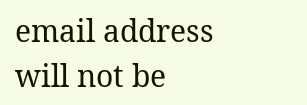email address will not be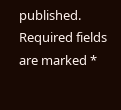published. Required fields are marked *